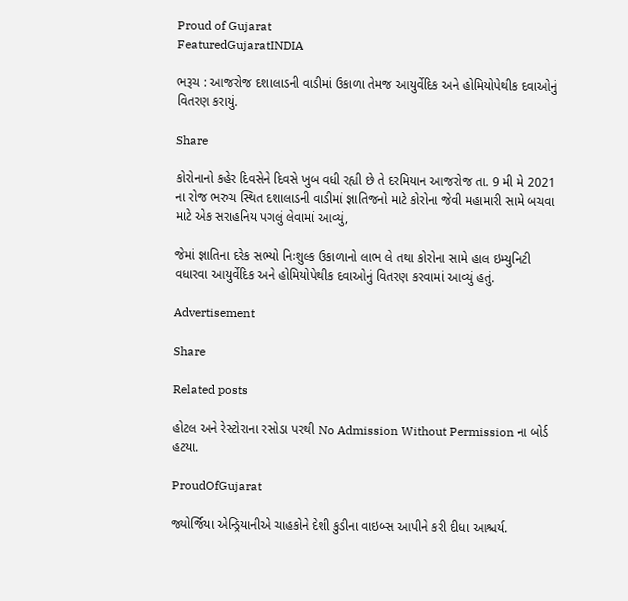Proud of Gujarat
FeaturedGujaratINDIA

ભરૂચ : આજરોજ દશાલાડની વાડીમાં ઉકાળા તેમજ આયુર્વેદિક અને હોમિયોપેથીક દવાઓનું વિતરણ કરાયું.

Share

કોરોનાનો કહેર દિવસેને દિવસે ખુબ વધી રહ્યી છે તે દરમિયાન આજરોજ તા. 9 મી મે 2021 ના રોજ ભરુચ સ્થિત દશાલાડની વાડીમાં જ્ઞાતિજનો માટે કોરોના જેવી મહામારી સામે બચવા માટે એક સરાહનિય પગલું લેવામાં આવ્યું,

જેમાં જ્ઞાતિના દરેક સભ્યો નિઃશુલ્ક ઉકાળાનો લાભ લે તથા કોરોના સામે હાલ ઇમ્યુનિટી વધારવા આયુર્વેદિક અને હોમિયોપેથીક દવાઓનું વિતરણ કરવામાં આવ્યું હતું.

Advertisement

Share

Related posts

હોટલ અને રેસ્ટોરાના રસોડા પરથી No Admission Without Permission ના બોર્ડ હટયા.

ProudOfGujarat

જ્યોર્જિયા એન્ડ્રિયાનીએ ચાહકોને દેશી કુડીના વાઇબ્સ આપીને કરી દીધા આશ્ચર્ય.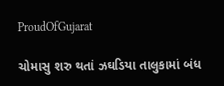ProudOfGujarat

ચોમાસુ શરુ થતાં ઝઘડિયા તાલુકામાં બંધ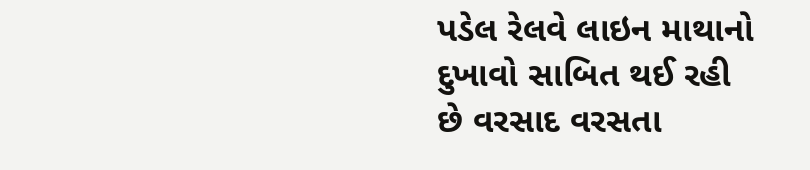પડેલ રેલવે લાઇન માથાનો દુખાવો સાબિત થઈ રહી છે વરસાદ વરસતા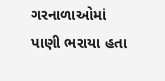ગરનાળાઓમાં પાણી ભરાયા હતા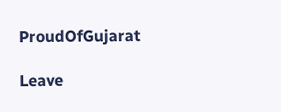ProudOfGujarat

Leave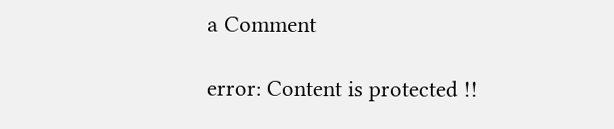a Comment

error: Content is protected !!